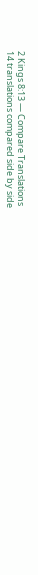2 Kings 8:13 — Compare Translations
14 translations compared side by side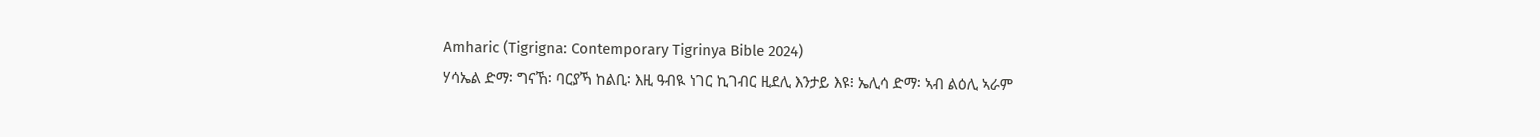Amharic (Tigrigna: Contemporary Tigrinya Bible 2024)
ሃሳኤል ድማ፡ ግናኸ፡ ባርያኻ ከልቢ፡ እዚ ዓብዪ ነገር ኪገብር ዚደሊ እንታይ እዩ፧ ኤሊሳ ድማ፡ ኣብ ልዕሊ ኣራም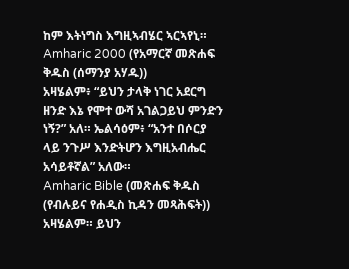ከም እትነግስ እግዚኣብሄር ኣርኣየኒ።
Amharic 2000 (የአማርኛ መጽሐፍ ቅዱስ (ሰማንያ አሃዱ))
አዛሄልም፥ “ይህን ታላቅ ነገር አደርግ ዘንድ እኔ የሞተ ውሻ አገልጋይህ ምንድን ነኝ?” አለ። ኤልሳዕም፥ “አንተ በሶርያ ላይ ንጉሥ እንድትሆን እግዚአብሔር አሳይቶኛል” አለው።
Amharic Bible (መጽሐፍ ቅዱስ (የብሉይና የሐዲስ ኪዳን መጻሕፍት))
አዛሄልም። ይህን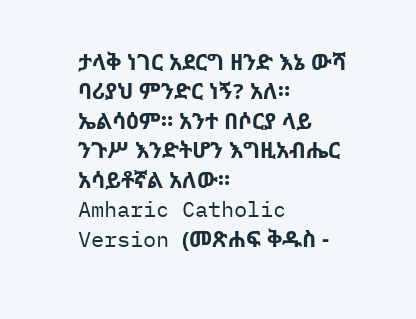ታላቅ ነገር አደርግ ዘንድ እኔ ውሻ ባሪያህ ምንድር ነኝ? አለ። ኤልሳዕም። አንተ በሶርያ ላይ ንጉሥ እንድትሆን እግዚአብሔር አሳይቶኛል አለው።
Amharic Catholic Version (መጽሐፍ ቅዱስ -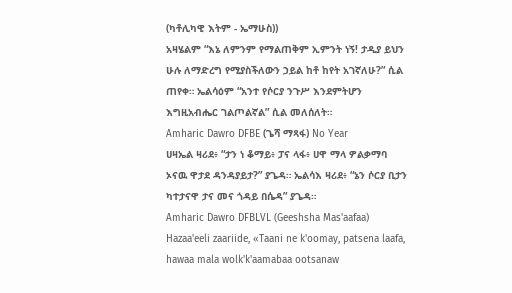(ካቶሊካዊ እትም - ኤማሁስ))
አዛሄልም “እኔ ለምንም የማልጠቅም ኢምንት ነኝ! ታዲያ ይህን ሁሉ ለማድረግ የሚያስችለውን ኃይል ከቶ ከየት አገኛለሁ?” ሲል ጠየቀ። ኤልሳዕም “አንተ የሶርያ ንጉሥ እንደምትሆን እግዚአብሔር ገልጦልኛል” ሲል መለሰለት።
Amharic Dawro DFBE (ጌሻ ማጻፋ) No Year
ሀዛኤል ዛሪደ፥ “ታን ነ ቆማይ፥ ፓና ላፋ፥ ሀዋ ማላ ዎልቃማባ ኦናዉ ዋታደ ዳንዳያይታ?” ያጌዳ። ኤልሳእ ዛሪደ፥ “ኔን ሶርያ ቢታን ካተታናዋ ታና መና ጎዳይ በሴዳ” ያጌዳ።
Amharic Dawro DFBLVL (Geeshsha Mas'aafaa)
Hazaa'eeli zaariide, «Taani ne k'oomay, patsena laafa, hawaa mala wolk'k'aamabaa ootsanaw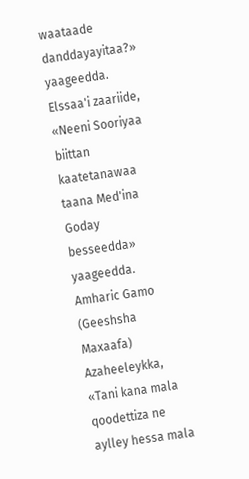waataade danddayayitaa?» yaageedda. Elssaa'i zaariide, «Neeni Sooriyaa biittan kaatetanawaa taana Med'ina Goday besseedda» yaageedda.
Amharic Gamo (Geeshsha Maxaafa)
Azaheeleykka, «Tani kana mala qoodettiza ne aylley hessa mala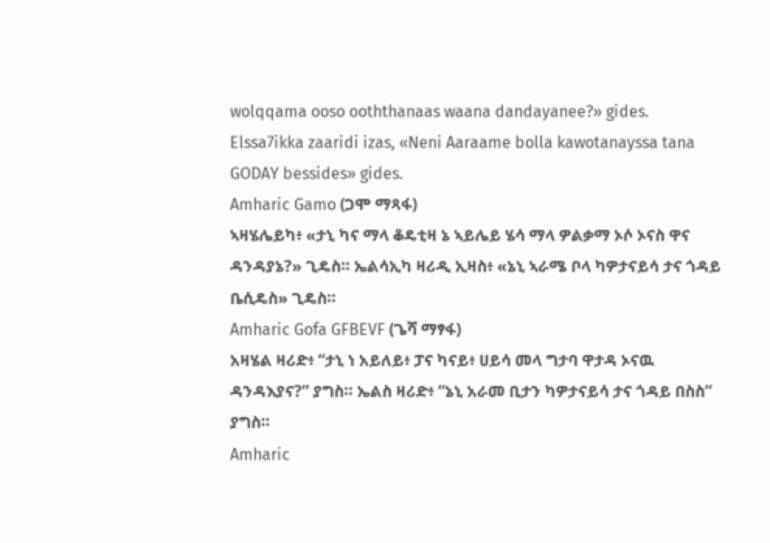wolqqama ooso ooththanaas waana dandayanee?» gides. Elssa7ikka zaaridi izas, «Neni Aaraame bolla kawotanayssa tana GODAY bessides» gides.
Amharic Gamo (ጋሞ ማጻፋ)
ኣዛሄሌይካ፥ «ታኒ ካና ማላ ቆዴቲዛ ኔ ኣይሌይ ሄሳ ማላ ዎልቃማ ኦሶ ኦናስ ዋና ዳንዳያኔ?» ጊዴስ። ኤልሳኢካ ዛሪዲ ኢዛስ፥ «ኔኒ ኣራሜ ቦላ ካዎታናይሳ ታና ጎዳይ ቤሲዴስ» ጊዴስ።
Amharic Gofa GFBEVF (ጌሻ ማፃፋ)
አዛሄል ዛሪድ፥ “ታኒ ነ አይለይ፥ ፓና ካናይ፥ ሀይሳ መላ ግታባ ዋታዳ ኦናዉ ዳንዳእያና?” ያግስ። ኤልስ ዛሪድ፥ “ኔኒ አራመ ቢታን ካዎታናይሳ ታና ጎዳይ በስስ” ያግስ።
Amharic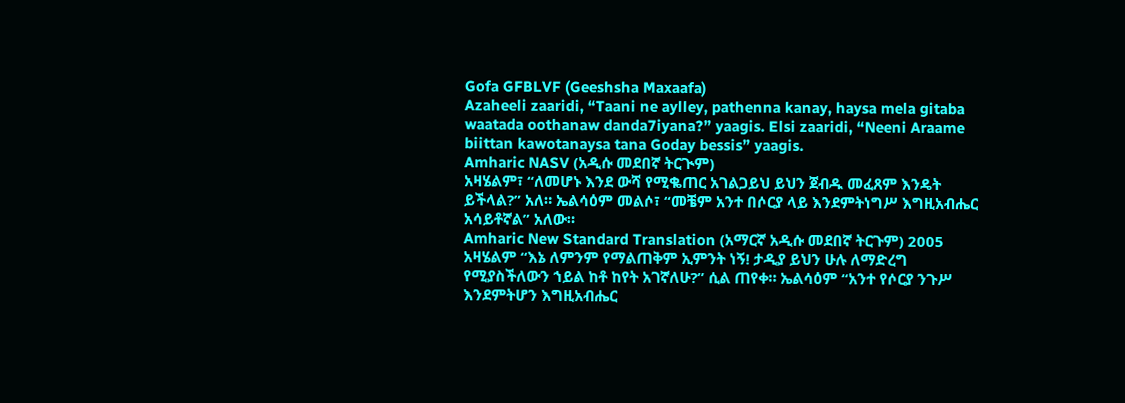Gofa GFBLVF (Geeshsha Maxaafa)
Azaheeli zaaridi, “Taani ne aylley, pathenna kanay, haysa mela gitaba waatada oothanaw danda7iyana?” yaagis. Elsi zaaridi, “Neeni Araame biittan kawotanaysa tana Goday bessis” yaagis.
Amharic NASV (አዲሱ መደበኛ ትርጒም)
አዛሄልም፣ “ለመሆኑ እንደ ውሻ የሚቈጠር አገልጋይህ ይህን ጀብዱ መፈጸም እንዴት ይችላል?” አለ። ኤልሳዕም መልሶ፣ “መቼም አንተ በሶርያ ላይ እንደምትነግሥ እግዚአብሔር አሳይቶኛል” አለው።
Amharic New Standard Translation (አማርኛ አዲሱ መደበኛ ትርጉም) 2005
አዛሄልም “እኔ ለምንም የማልጠቅም ኢምንት ነኝ! ታዲያ ይህን ሁሉ ለማድረግ የሚያስችለውን ኀይል ከቶ ከየት አገኛለሁ?” ሲል ጠየቀ። ኤልሳዕም “አንተ የሶርያ ንጉሥ እንደምትሆን እግዚአብሔር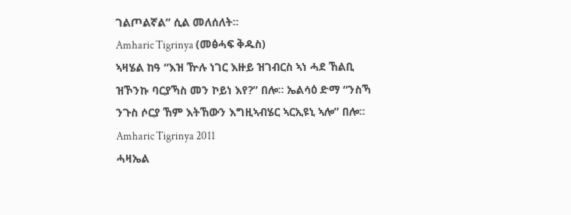ገልጦልኛል” ሲል መለሰለት።
Amharic Tigrinya (መፅሓፍ ቅዱስ)
ኣዛሄል ከዓ “እዝ ዅሉ ነገር እዙይ ዝገብርስ ኣነ ሓደ ኸልቢ ዝኾንኩ ባርያኻስ መን ኮይነ እየ?” በሎ። ኤልሳዕ ድማ “ንስኻ ንጉስ ሶርያ ኸም እትኸውን እግዚኣብሄር ኣርኢዩኒ ኣሎ” በሎ።
Amharic Tigrinya 2011
ሓዛኤል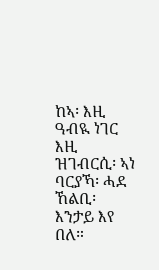ከኣ፡ እዚ ዓብዪ ነገር እዚ ዝገብርሲ፡ ኣነ ባርያኻ፡ ሓደ ኸልቢ፡ እንታይ እየ በለ።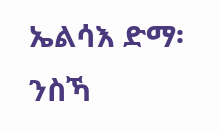ኤልሳእ ድማ፡ ንስኻ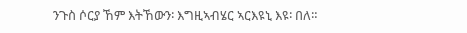ንጉስ ሶርያ ኸም እትኸውን፡ እግዚኣብሄር ኣርእዩኒ እዩ፡ በለ።